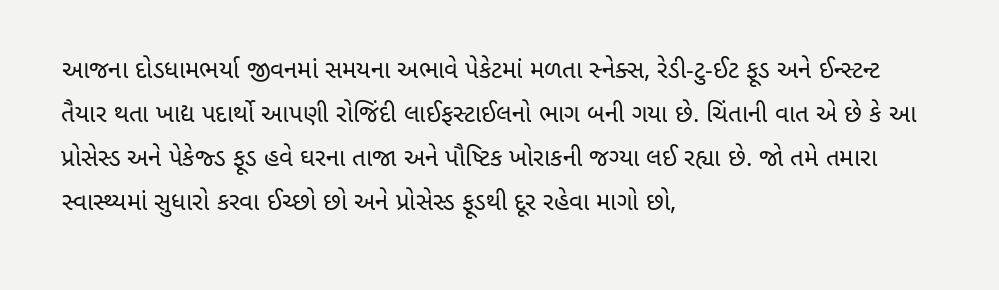આજના દોડધામભર્યા જીવનમાં સમયના અભાવે પેકેટમાં મળતા સ્નેક્સ, રેડી-ટુ-ઈટ ફૂડ અને ઈન્સ્ટન્ટ તૈયાર થતા ખાદ્ય પદાર્થો આપણી રોજિંદી લાઈફસ્ટાઈલનો ભાગ બની ગયા છે. ચિંતાની વાત એ છે કે આ પ્રોસેસ્ડ અને પેકેજ્ડ ફૂડ હવે ઘરના તાજા અને પૌષ્ટિક ખોરાકની જગ્યા લઈ રહ્યા છે. જો તમે તમારા સ્વાસ્થ્યમાં સુધારો કરવા ઈચ્છો છો અને પ્રોસેસ્ડ ફૂડથી દૂર રહેવા માગો છો,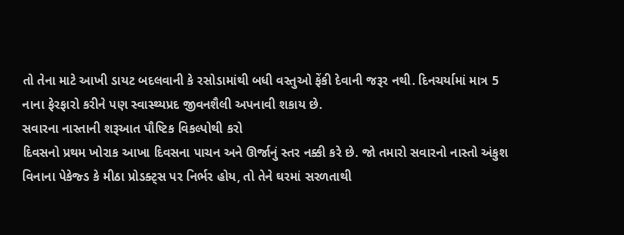તો તેના માટે આખી ડાયટ બદલવાની કે રસોડામાંથી બધી વસ્તુઓ ફેંકી દેવાની જરૂર નથી. દિનચર્યામાં માત્ર 5 નાના ફેરફારો કરીને પણ સ્વાસ્થ્યપ્રદ જીવનશૈલી અપનાવી શકાય છે.
સવારના નાસ્તાની શરૂઆત પૌષ્ટિક વિકલ્પોથી કરો
દિવસનો પ્રથમ ખોરાક આખા દિવસના પાચન અને ઊર્જાનું સ્તર નક્કી કરે છે. જો તમારો સવારનો નાસ્તો અંકુશ વિનાના પેકેજ્ડ કે મીઠા પ્રોડક્ટ્સ પર નિર્ભર હોય, તો તેને ઘરમાં સરળતાથી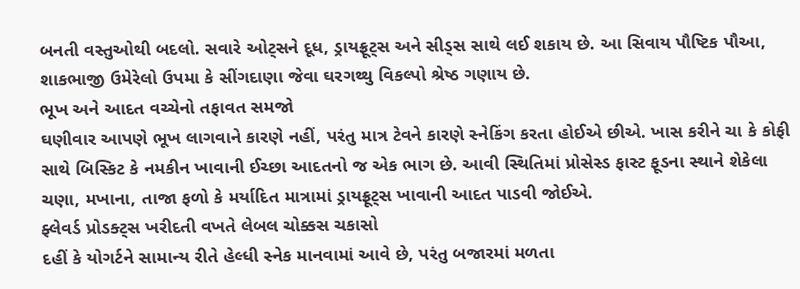બનતી વસ્તુઓથી બદલો. સવારે ઓટ્સને દૂધ, ડ્રાયફ્રૂટ્સ અને સીડ્સ સાથે લઈ શકાય છે. આ સિવાય પૌષ્ટિક પૌઆ, શાકભાજી ઉમેરેલો ઉપમા કે સીંગદાણા જેવા ઘરગથ્થુ વિકલ્પો શ્રેષ્ઠ ગણાય છે.
ભૂખ અને આદત વચ્ચેનો તફાવત સમજો
ઘણીવાર આપણે ભૂખ લાગવાને કારણે નહીં, પરંતુ માત્ર ટેવને કારણે સ્નેકિંગ કરતા હોઈએ છીએ. ખાસ કરીને ચા કે કોફી સાથે બિસ્કિટ કે નમકીન ખાવાની ઈચ્છા આદતનો જ એક ભાગ છે. આવી સ્થિતિમાં પ્રોસેસ્ડ ફાસ્ટ ફૂડના સ્થાને શેકેલા ચણા, મખાના, તાજા ફળો કે મર્યાદિત માત્રામાં ડ્રાયફ્રૂટ્સ ખાવાની આદત પાડવી જોઈએ.
ફ્લેવર્ડ પ્રોડક્ટ્સ ખરીદતી વખતે લેબલ ચોક્કસ ચકાસો
દહીં કે યોગર્ટને સામાન્ય રીતે હેલ્ધી સ્નેક માનવામાં આવે છે, પરંતુ બજારમાં મળતા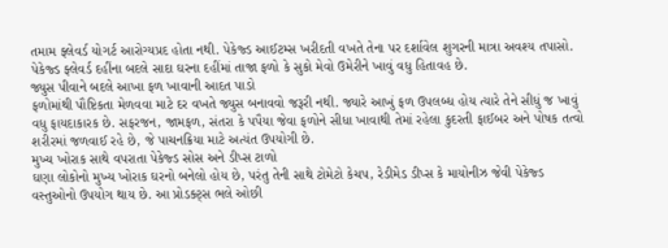તમામ ફ્લેવર્ડ યોગર્ટ આરોગ્યપ્રદ હોતા નથી. પેકેજ્ડ આઈટમ્સ ખરીદતી વખતે તેના પર દર્શાવેલ શુગરની માત્રા અવશ્ય તપાસો. પેકેજ્ડ ફ્લેવર્ડ દહીંના બદલે સાદા ઘરના દહીંમાં તાજા ફળો કે સુકો મેવો ઉમેરીને ખાવું વધુ હિતાવહ છે.
જ્યુસ પીવાને બદલે આખા ફળ ખાવાની આદત પાડો
ફળોમાંથી પૌષ્ટિકતા મેળવવા માટે દર વખતે જ્યુસ બનાવવો જરૂરી નથી. જ્યારે આખું ફળ ઉપલબ્ધ હોય ત્યારે તેને સીધું જ ખાવું વધુ ફાયદાકારક છે. સફરજન, જામફળ, સંતરા કે પપૈયા જેવા ફળોને સીધા ખાવાથી તેમાં રહેલા કુદરતી ફાઈબર અને પોષક તત્વો શરીરમાં જળવાઈ રહે છે, જે પાચનક્રિયા માટે અત્યંત ઉપયોગી છે.
મુખ્ય ખોરાક સાથે વપરાતા પેકેજ્ડ સોસ અને ડીપ્સ ટાળો
ઘણા લોકોનો મુખ્ય ખોરાક ઘરનો બનેલો હોય છે, પરંતુ તેની સાથે ટોમેટો કેચપ, રેડીમેડ ડીપ્સ કે માયોનીઝ જેવી પેકેજ્ડ વસ્તુઓનો ઉપયોગ થાય છે. આ પ્રોડક્ટ્સ ભલે ઓછી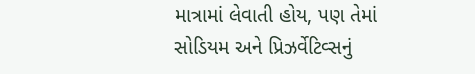માત્રામાં લેવાતી હોય, પણ તેમાં સોડિયમ અને પ્રિઝર્વેટિવ્સનું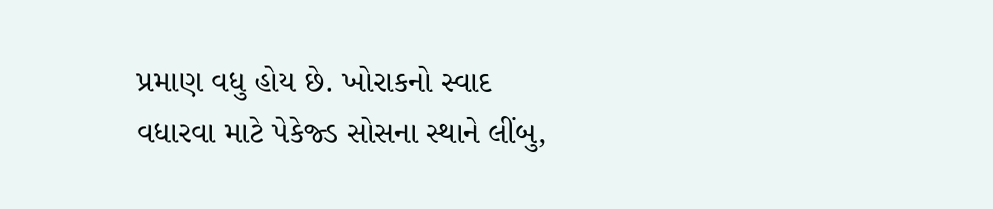પ્રમાણ વધુ હોય છે. ખોરાકનો સ્વાદ વધારવા માટે પેકેજ્ડ સોસના સ્થાને લીંબુ,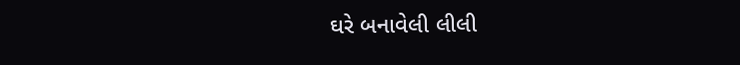ઘરે બનાવેલી લીલી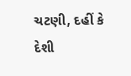ચટણી, દહીં કે દેશી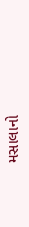મસાલાનો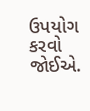ઉપયોગ કરવો જોઈએ.